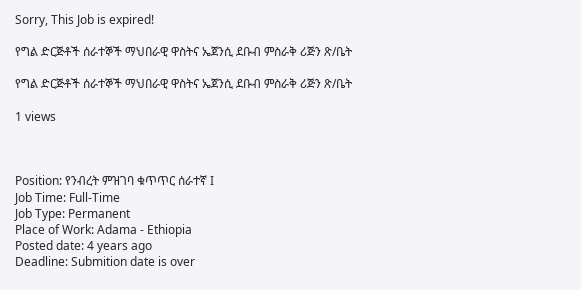Sorry, This Job is expired!

የግል ድርጅቶች ሰራተኞች ማህበራዊ ዋስትና ኤጀንሲ ደቡብ ምስራቅ ሪጅን ጽ/ቤት

የግል ድርጅቶች ሰራተኞች ማህበራዊ ዋስትና ኤጀንሲ ደቡብ ምስራቅ ሪጅን ጽ/ቤት

1 views



Position: የንብረት ምዝገባ ቁጥጥር ሰራተኛ I
Job Time: Full-Time
Job Type: Permanent
Place of Work: Adama - Ethiopia
Posted date: 4 years ago
Deadline: Submition date is over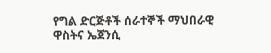የግል ድርጅቶች ሰራተኞች ማህበራዊ ዋስትና ኤጀንሲ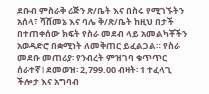ደቡብ ምስራቅ ሪጅን ጽ/ቤት እና በስሩ የሚገኙትን አሰላ፣ ሻሸመኔ እና ባሌ ቅ/ጽ/ቤት ከዚህ በታች በተጠቀሰው ክፍት የስራ መደብ ላይ አመልካቾችን አወዳድሮ በቋሚነት ለመቅጠር ይፈልጋል። የስራ መደቡ መጠሪያ፡ የንብረት ምዝገባ ቁጥጥር ሰራተኛ I ደመወዝ፡ 2,799.00 ብዛት፡ 1 ተፈላጊ ችሎታ እና አግባብ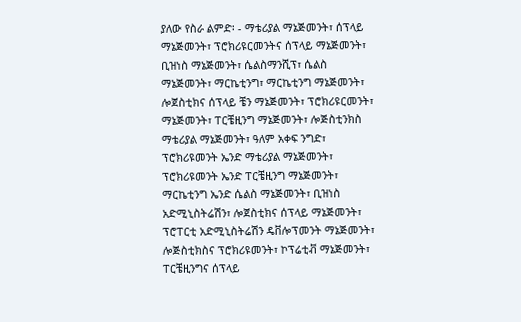ያለው የስራ ልምድ፡ - ማቴሪያል ማኔጅመንት፣ ሰፕላይ ማኔጅመንት፣ ፕሮክሪዩርመንትና ሰፕላይ ማኔጅመንት፣ ቢዝነስ ማኔጅመንት፣ ሴልስማንሺፕ፣ ሴልስ ማኔጅመንት፣ ማርኬቲንግ፣ ማርኬቲንግ ማኔጅመንት፣ ሎጀስቲክና ሰፕላይ ቼን ማኔጅመንት፣ ፕሮክሪዩርመንት፣ ማኔጅመንት፣ ፐርቼዚንግ ማኔጅመንት፣ ሎጅስቲንክስ ማቴሪያል ማኔጅመንት፣ ዓለም አቀፍ ንግድ፣ ፕሮክሪዩመንት ኤንድ ማቴሪያል ማኔጅመንት፣ ፕሮክሪዩመንት ኤንድ ፐርቼዚንግ ማኔጅመንት፣ ማርኬቲንግ ኤንድ ሴልስ ማኔጅመንት፣ ቢዝነስ አድሚኒስትሬሽን፣ ሎጀስቲክና ሰፕላይ ማኔጅመንት፣ ፕሮፐርቲ አድሚኒስትሬሽን ዴቨሎፕመንት ማኔጅመንት፣ ሎጅስቲክስና ፕሮክሪዩመንት፣ ኮፕሬቲቭ ማኔጅመንት፣ ፐርቼዚንግና ሰፕላይ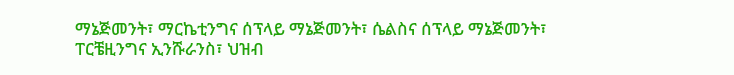ማኔጅመንት፣ ማርኬቲንግና ሰፕላይ ማኔጅመንት፣ ሴልስና ሰፕላይ ማኔጅመንት፣ ፐርቼዚንግና ኢንሹራንስ፣ ህዝብ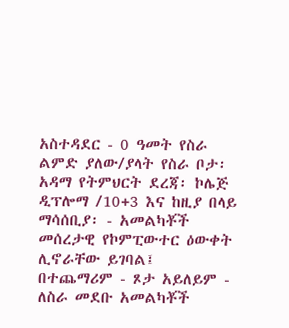አስተዳደር - 0 ዓመት የስራ ልምድ ያለው/ያላት የስራ ቦታ፡ አዳማ የትምህርት ደረጃ፡ ኮሌጅ ዲፕሎማ /10+3 እና ከዚያ በላይ ማሳሰቢያ፡ - አመልካቾች መሰረታዊ የኮምፒውተር ዕውቀት ሊኖራቸው ይገባል፤ በተጨማሪም - ጾታ አይለይም - ለስራ መደቡ አመልካቾች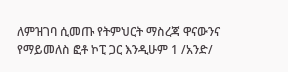ለምዝገባ ሲመጡ የትምህርት ማስረጃ ዋናውንና የማይመለስ ፎቶ ኮፒ ጋር እንዲሁም 1 /አንድ/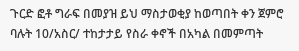ጉርድ ፎቶ ግራፍ በመያዝ ይህ ማስታወቂያ ከወጣበት ቀን ጀምሮ ባሉት 10/አስር/ ተከታታይ የስራ ቀኖች በአካል በመምጣት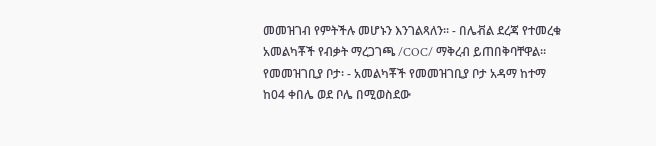መመዝገብ የምትችሉ መሆኑን እንገልጻለን። - በሌቭል ደረጃ የተመረቁ አመልካቾች የብቃት ማረጋገጫ /COC/ ማቅረብ ይጠበቅባቸዋል። የመመዝገቢያ ቦታ፡ - አመልካቾች የመመዝገቢያ ቦታ አዳማ ከተማ ከ04 ቀበሌ ወደ ቦሌ በሚወስደው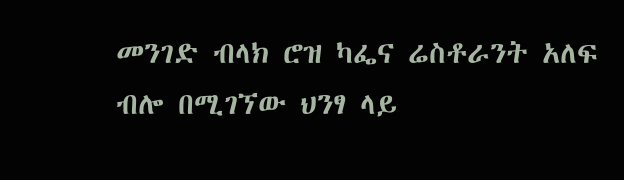መንገድ ብላክ ሮዝ ካፌና ሬስቶራንት አለፍ ብሎ በሚገኘው ህንፃ ላይ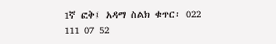1ኛ ፎቅ፤ አዳማ ስልክ ቁጥር፡ 022 111 07 52